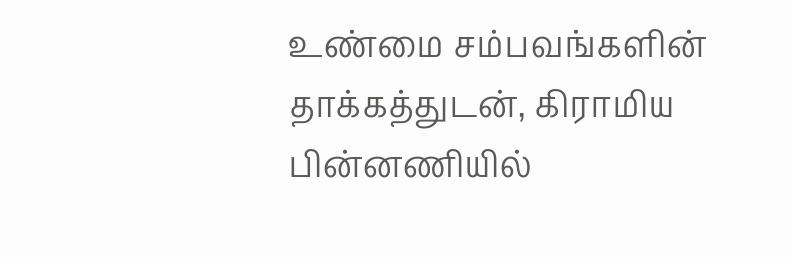உண்மை சம்பவங்களின் தாக்கத்துடன், கிராமிய பின்னணியில்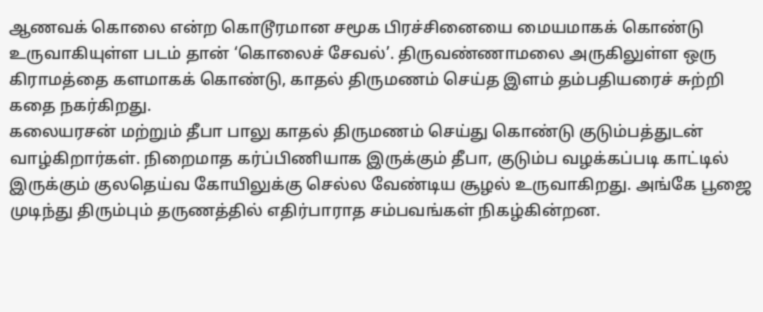ஆணவக் கொலை என்ற கொடூரமான சமூக பிரச்சினையை மையமாகக் கொண்டு உருவாகியுள்ள படம் தான் ‘கொலைச் சேவல்’. திருவண்ணாமலை அருகிலுள்ள ஒரு கிராமத்தை களமாகக் கொண்டு, காதல் திருமணம் செய்த இளம் தம்பதியரைச் சுற்றி கதை நகர்கிறது.
கலையரசன் மற்றும் தீபா பாலு காதல் திருமணம் செய்து கொண்டு குடும்பத்துடன் வாழ்கிறார்கள். நிறைமாத கர்ப்பிணியாக இருக்கும் தீபா, குடும்ப வழக்கப்படி காட்டில் இருக்கும் குலதெய்வ கோயிலுக்கு செல்ல வேண்டிய சூழல் உருவாகிறது. அங்கே பூஜை முடிந்து திரும்பும் தருணத்தில் எதிர்பாராத சம்பவங்கள் நிகழ்கின்றன.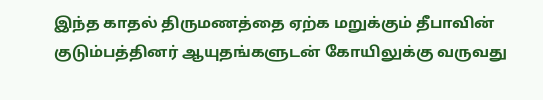இந்த காதல் திருமணத்தை ஏற்க மறுக்கும் தீபாவின் குடும்பத்தினர் ஆயுதங்களுடன் கோயிலுக்கு வருவது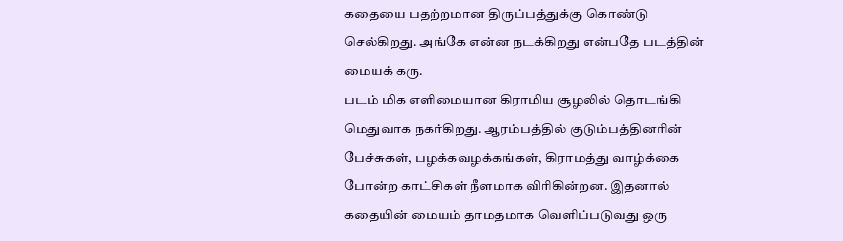கதையை பதற்றமான திருப்பத்துக்கு கொண்டு செல்கிறது. அங்கே என்ன நடக்கிறது என்பதே படத்தின் மையக் கரு.
படம் மிக எளிமையான கிராமிய சூழலில் தொடங்கி மெதுவாக நகர்கிறது. ஆரம்பத்தில் குடும்பத்தினரின் பேச்சுகள், பழக்கவழக்கங்கள், கிராமத்து வாழ்க்கை போன்ற காட்சிகள் நீளமாக விரிகின்றன. இதனால் கதையின் மையம் தாமதமாக வெளிப்படுவது ஒரு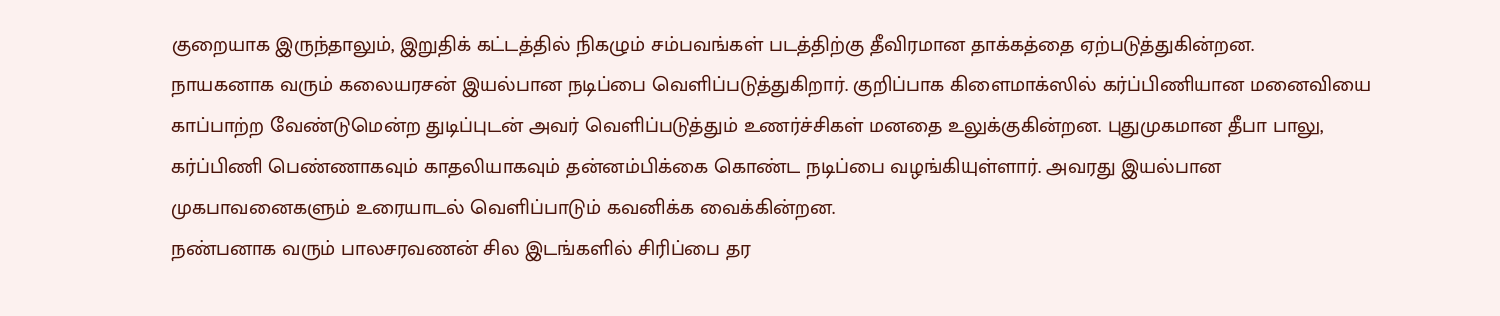குறையாக இருந்தாலும், இறுதிக் கட்டத்தில் நிகழும் சம்பவங்கள் படத்திற்கு தீவிரமான தாக்கத்தை ஏற்படுத்துகின்றன.
நாயகனாக வரும் கலையரசன் இயல்பான நடிப்பை வெளிப்படுத்துகிறார். குறிப்பாக கிளைமாக்ஸில் கர்ப்பிணியான மனைவியை காப்பாற்ற வேண்டுமென்ற துடிப்புடன் அவர் வெளிப்படுத்தும் உணர்ச்சிகள் மனதை உலுக்குகின்றன. புதுமுகமான தீபா பாலு, கர்ப்பிணி பெண்ணாகவும் காதலியாகவும் தன்னம்பிக்கை கொண்ட நடிப்பை வழங்கியுள்ளார். அவரது இயல்பான முகபாவனைகளும் உரையாடல் வெளிப்பாடும் கவனிக்க வைக்கின்றன.
நண்பனாக வரும் பாலசரவணன் சில இடங்களில் சிரிப்பை தர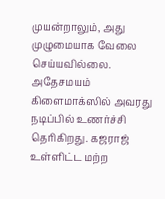முயன்றாலும், அது முழுமையாக வேலை செய்யவில்லை. அதேசமயம் கிளைமாக்ஸில் அவரது நடிப்பில் உணர்ச்சி தெரிகிறது. கஜராஜ் உள்ளிட்ட மற்ற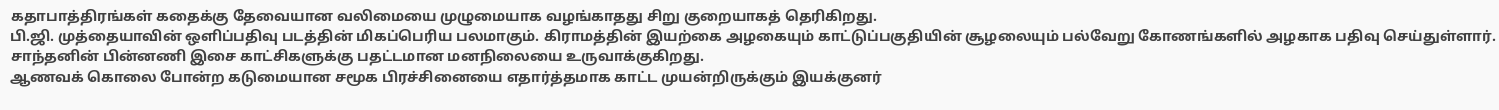கதாபாத்திரங்கள் கதைக்கு தேவையான வலிமையை முழுமையாக வழங்காதது சிறு குறையாகத் தெரிகிறது.
பி.ஜி. முத்தையாவின் ஒளிப்பதிவு படத்தின் மிகப்பெரிய பலமாகும். கிராமத்தின் இயற்கை அழகையும் காட்டுப்பகுதியின் சூழலையும் பல்வேறு கோணங்களில் அழகாக பதிவு செய்துள்ளார். சாந்தனின் பின்னணி இசை காட்சிகளுக்கு பதட்டமான மனநிலையை உருவாக்குகிறது.
ஆணவக் கொலை போன்ற கடுமையான சமூக பிரச்சினையை எதார்த்தமாக காட்ட முயன்றிருக்கும் இயக்குனர்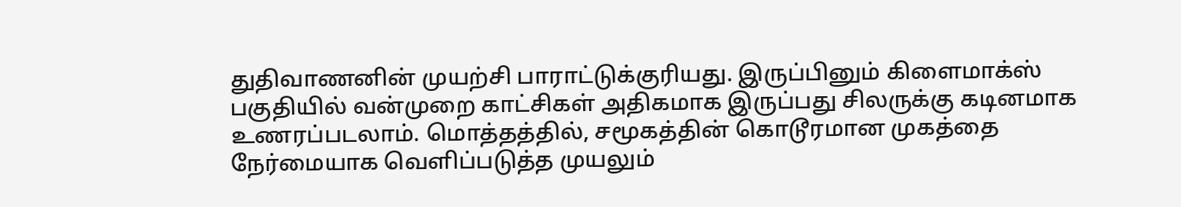துதிவாணனின் முயற்சி பாராட்டுக்குரியது. இருப்பினும் கிளைமாக்ஸ் பகுதியில் வன்முறை காட்சிகள் அதிகமாக இருப்பது சிலருக்கு கடினமாக உணரப்படலாம். மொத்தத்தில், சமூகத்தின் கொடூரமான முகத்தை நேர்மையாக வெளிப்படுத்த முயலும்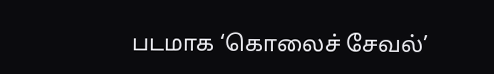படமாக ‘கொலைச் சேவல்’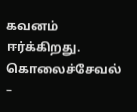கவனம் ஈர்க்கிறது.
கொலைச்சேவல் –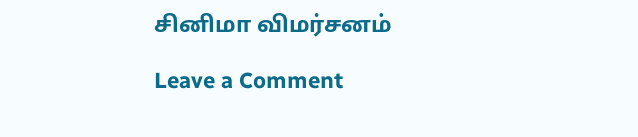சினிமா விமர்சனம்

Leave a Comment